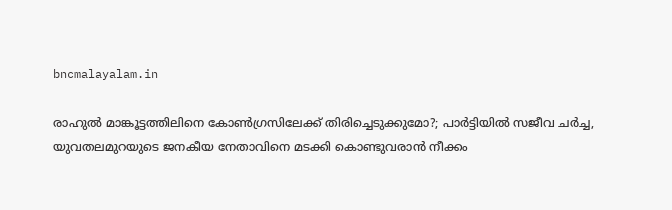bncmalayalam.in

രാഹുൽ മാങ്കൂട്ടത്തിലിനെ കോൺഗ്രസിലേക്ക് തിരിച്ചെടുക്കുമോ?; പാർട്ടിയിൽ സജീവ ചർച്ച, യുവതലമുറയുടെ ജനകീയ നേതാവിനെ മടക്കി കൊണ്ടുവരാൻ നീക്കം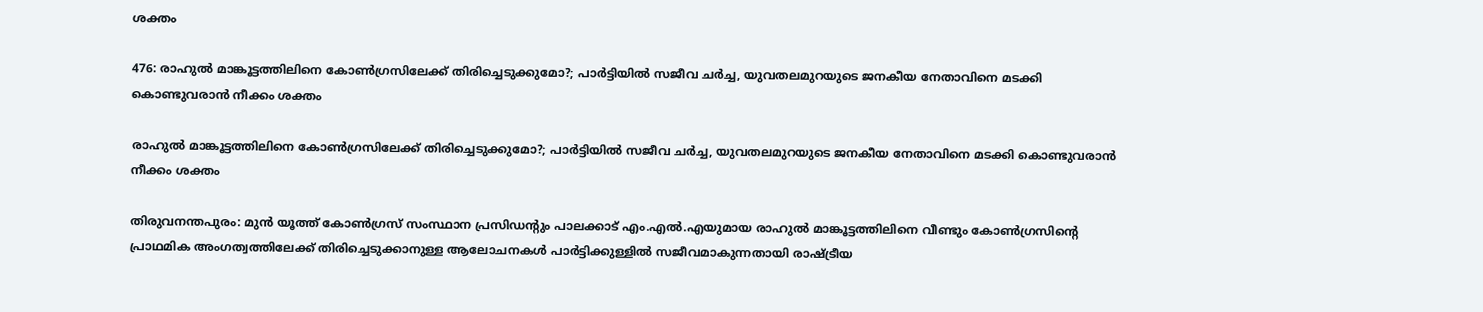ശക്തം

476: രാഹുൽ മാങ്കൂട്ടത്തിലിനെ കോൺഗ്രസിലേക്ക് തിരിച്ചെടുക്കുമോ?; പാർട്ടിയിൽ സജീവ ചർച്ച, യുവതലമുറയുടെ ജനകീയ നേതാവിനെ മടക്കി കൊണ്ടുവരാൻ നീക്കം ശക്തം

രാഹുൽ മാങ്കൂട്ടത്തിലിനെ കോൺഗ്രസിലേക്ക് തിരിച്ചെടുക്കുമോ?; പാർട്ടിയിൽ സജീവ ചർച്ച, യുവതലമുറയുടെ ജനകീയ നേതാവിനെ മടക്കി കൊണ്ടുവരാൻ നീക്കം ശക്തം

തിരുവനന്തപുരം: മുൻ യൂത്ത് കോൺഗ്രസ് സംസ്ഥാന പ്രസിഡന്റും പാലക്കാട് എം.എൽ.എയുമായ രാഹുൽ മാങ്കൂട്ടത്തിലിനെ വീണ്ടും കോൺഗ്രസിന്റെ പ്രാഥമിക അംഗത്വത്തിലേക്ക് തിരിച്ചെടുക്കാനുള്ള ആലോചനകൾ പാർട്ടിക്കുള്ളിൽ സജീവമാകുന്നതായി രാഷ്ട്രീയ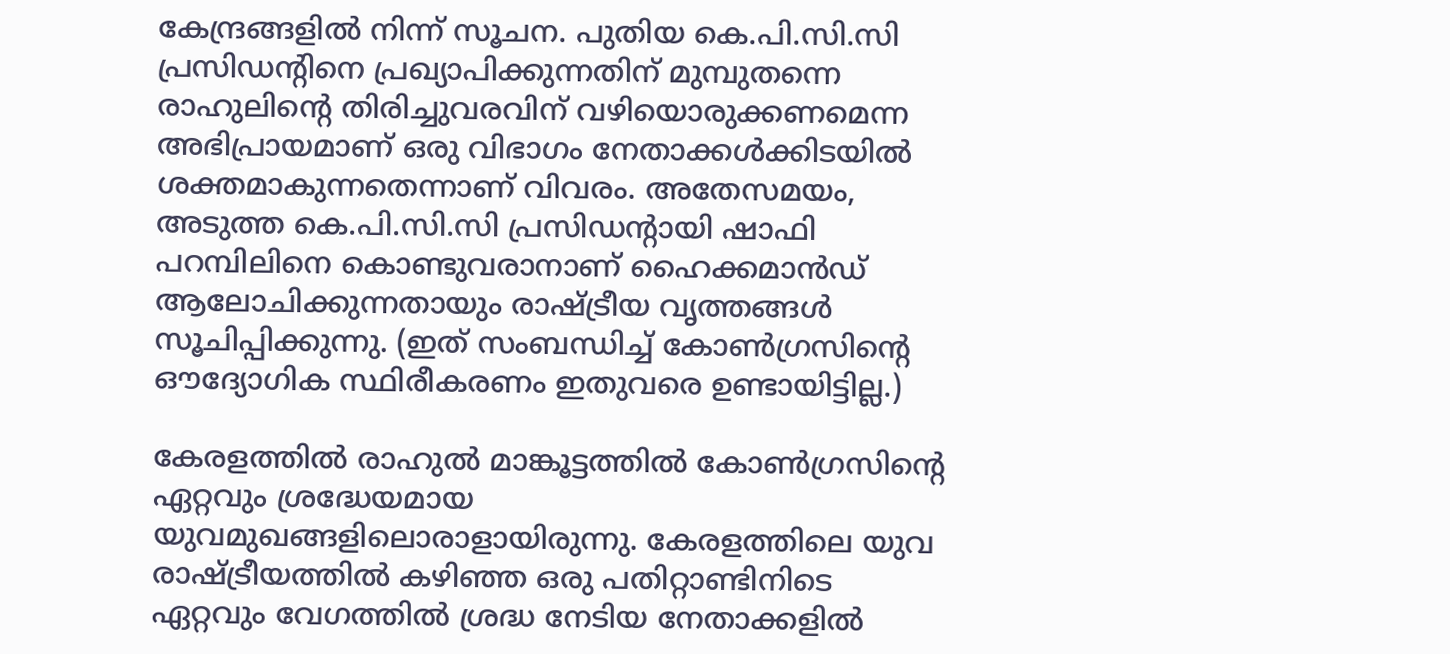കേന്ദ്രങ്ങളിൽ നിന്ന് സൂചന. പുതിയ കെ.പി.സി.സി പ്രസിഡന്റിനെ പ്രഖ്യാപിക്കുന്നതിന് മുമ്പുതന്നെ രാഹുലിന്റെ തിരിച്ചുവരവിന് വഴിയൊരുക്കണമെന്ന അഭിപ്രായമാണ് ഒരു വിഭാഗം നേതാക്കൾക്കിടയിൽ ശക്തമാകുന്നതെന്നാണ് വിവരം. അതേസമയം, അടുത്ത കെ.പി.സി.സി പ്രസിഡന്റായി ഷാഫി പറമ്പിലിനെ കൊണ്ടുവരാനാണ് ഹൈക്കമാൻഡ് ആലോചിക്കുന്നതായും രാഷ്ട്രീയ വൃത്തങ്ങൾ സൂചിപ്പിക്കുന്നു. (ഇത് സംബന്ധിച്ച് കോൺഗ്രസിന്റെ ഔദ്യോഗിക സ്ഥിരീകരണം ഇതുവരെ ഉണ്ടായിട്ടില്ല.)

കേരളത്തിൽ രാഹുൽ മാങ്കൂട്ടത്തിൽ കോൺഗ്രസിന്റെ ഏറ്റവും ശ്രദ്ധേയമായ യുവമുഖങ്ങളിലൊരാളായിരുന്നു. കേരളത്തിലെ യുവ രാഷ്ട്രീയത്തിൽ കഴിഞ്ഞ ഒരു പതിറ്റാണ്ടിനിടെ ഏറ്റവും വേഗത്തിൽ ശ്രദ്ധ നേടിയ നേതാക്കളിൽ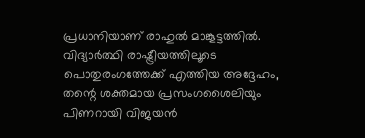പ്രധാനിയാണ് രാഹുൽ മാങ്കൂട്ടത്തിൽ. വിദ്യാർത്ഥി രാഷ്ട്രീയത്തിലൂടെ പൊതുരംഗത്തേക്ക് എത്തിയ അദ്ദേഹം, തന്റെ ശക്തമായ പ്രസംഗശൈലിയും പിണറായി വിജയൻ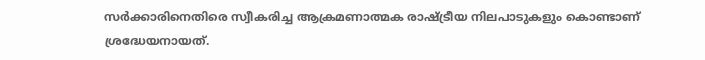സർക്കാരിനെതിരെ സ്വീകരിച്ച ആക്രമണാത്മക രാഷ്ട്രീയ നിലപാടുകളും കൊണ്ടാണ് ശ്രദ്ധേയനായത്.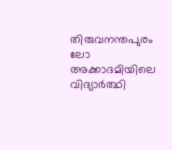തിരുവനന്തപുരം ലോ അക്കാദമിയിലെ വിദ്യാർത്ഥി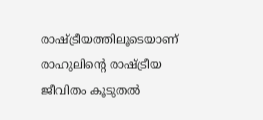രാഷ്ട്രീയത്തിലൂടെയാണ് രാഹുലിന്റെ രാഷ്ട്രീയ ജീവിതം കൂടുതൽ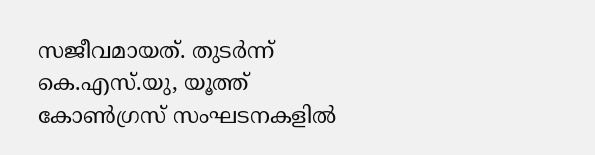സജീവമായത്. തുടർന്ന് കെ.എസ്.യു, യൂത്ത് കോൺഗ്രസ് സംഘടനകളിൽ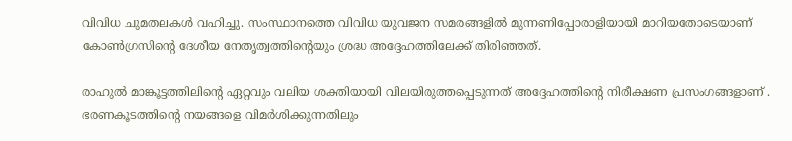വിവിധ ചുമതലകൾ വഹിച്ചു. സംസ്ഥാനത്തെ വിവിധ യുവജന സമരങ്ങളിൽ മുന്നണിപ്പോരാളിയായി മാറിയതോടെയാണ് കോൺഗ്രസിന്റെ ദേശീയ നേതൃത്വത്തിന്റെയും ശ്രദ്ധ അദ്ദേഹത്തിലേക്ക് തിരിഞ്ഞത്.

രാഹുൽ മാങ്കൂട്ടത്തിലിന്റെ ഏറ്റവും വലിയ ശക്തിയായി വിലയിരുത്തപ്പെടുന്നത് അദ്ദേഹത്തിന്റെ നിരീക്ഷണ പ്രസംഗങ്ങളാണ് . ഭരണകൂടത്തിന്റെ നയങ്ങളെ വിമർശിക്കുന്നതിലും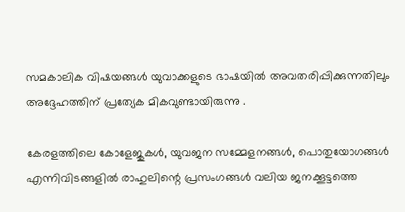സമകാലിക വിഷയങ്ങൾ യുവാക്കളുടെ ഭാഷയിൽ അവതരിപ്പിക്കുന്നതിലും അദ്ദേഹത്തിന് പ്രത്യേക മികവുണ്ടായിരുന്നു .

കേരളത്തിലെ കോളേജുകൾ, യുവജന സമ്മേളനങ്ങൾ, പൊതുയോഗങ്ങൾ എന്നിവിടങ്ങളിൽ രാഹുലിന്റെ പ്രസംഗങ്ങൾ വലിയ ജനക്കൂട്ടത്തെ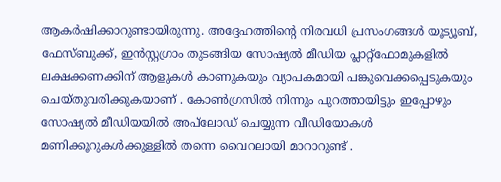ആകർഷിക്കാറുണ്ടായിരുന്നു. അദ്ദേഹത്തിന്റെ നിരവധി പ്രസംഗങ്ങൾ യൂട്യൂബ്, ഫേസ്ബുക്ക്, ഇൻസ്റ്റഗ്രാം തുടങ്ങിയ സോഷ്യൽ മീഡിയ പ്ലാറ്റ്ഫോമുകളിൽ ലക്ഷക്കണക്കിന് ആളുകൾ കാണുകയും വ്യാപകമായി പങ്കുവെക്കപ്പെടുകയും ചെയ്തുവരിക്കുകയാണ് . കോൺഗ്രസിൽ നിന്നും പുറത്തായിട്ടും ഇപ്പോഴും സോഷ്യൽ മീഡിയയിൽ അപ്‌ലോഡ് ചെയ്യുന്ന വീഡിയോകൾ മണിക്കൂറുകൾക്കുള്ളിൽ തന്നെ വൈറലായി മാറാറുണ്ട് .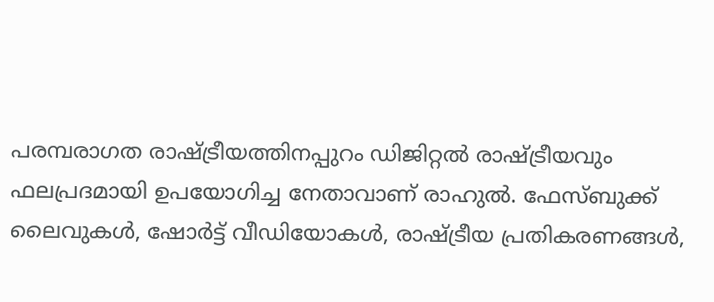പരമ്പരാഗത രാഷ്ട്രീയത്തിനപ്പുറം ഡിജിറ്റൽ രാഷ്ട്രീയവും ഫലപ്രദമായി ഉപയോഗിച്ച നേതാവാണ് രാഹുൽ. ഫേസ്ബുക്ക് ലൈവുകൾ, ഷോർട്ട് വീഡിയോകൾ, രാഷ്ട്രീയ പ്രതികരണങ്ങൾ,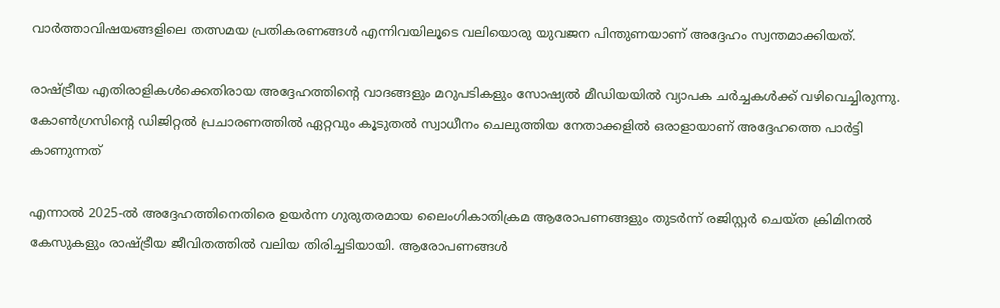വാർത്താവിഷയങ്ങളിലെ തത്സമയ പ്രതികരണങ്ങൾ എന്നിവയിലൂടെ വലിയൊരു യുവജന പിന്തുണയാണ് അദ്ദേഹം സ്വന്തമാക്കിയത്.

രാഷ്ട്രീയ എതിരാളികൾക്കെതിരായ അദ്ദേഹത്തിന്റെ വാദങ്ങളും മറുപടികളും സോഷ്യൽ മീഡിയയിൽ വ്യാപക ചർച്ചകൾക്ക് വഴിവെച്ചിരുന്നു. കോൺഗ്രസിന്റെ ഡിജിറ്റൽ പ്രചാരണത്തിൽ ഏറ്റവും കൂടുതൽ സ്വാധീനം ചെലുത്തിയ നേതാക്കളിൽ ഒരാളായാണ് അദ്ദേഹത്തെ പാർട്ടി കാണുന്നത്

എന്നാൽ 2025-ൽ അദ്ദേഹത്തിനെതിരെ ഉയർന്ന ഗുരുതരമായ ലൈംഗികാതിക്രമ ആരോപണങ്ങളും തുടർന്ന് രജിസ്റ്റർ ചെയ്ത ക്രിമിനൽ കേസുകളും രാഷ്ട്രീയ ജീവിതത്തിൽ വലിയ തിരിച്ചടിയായി. ആരോപണങ്ങൾ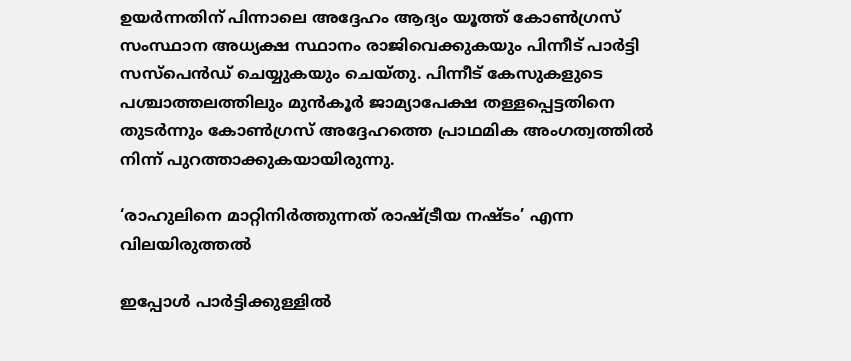ഉയർന്നതിന് പിന്നാലെ അദ്ദേഹം ആദ്യം യൂത്ത് കോൺഗ്രസ് സംസ്ഥാന അധ്യക്ഷ സ്ഥാനം രാജിവെക്കുകയും പിന്നീട് പാർട്ടി സസ്പെൻഡ് ചെയ്യുകയും ചെയ്തു. പിന്നീട് കേസുകളുടെ പശ്ചാത്തലത്തിലും മുൻകൂർ ജാമ്യാപേക്ഷ തള്ളപ്പെട്ടതിനെ തുടർന്നും കോൺഗ്രസ് അദ്ദേഹത്തെ പ്രാഥമിക അംഗത്വത്തിൽ നിന്ന് പുറത്താക്കുകയായിരുന്നു.

‘രാഹുലിനെ മാറ്റിനിർത്തുന്നത് രാഷ്ട്രീയ നഷ്ടം’ എന്ന വിലയിരുത്തൽ

ഇപ്പോൾ പാർട്ടിക്കുള്ളിൽ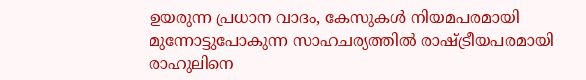ഉയരുന്ന പ്രധാന വാദം, കേസുകൾ നിയമപരമായി മുന്നോട്ടുപോകുന്ന സാഹചര്യത്തിൽ രാഷ്ട്രീയപരമായി രാഹുലിനെ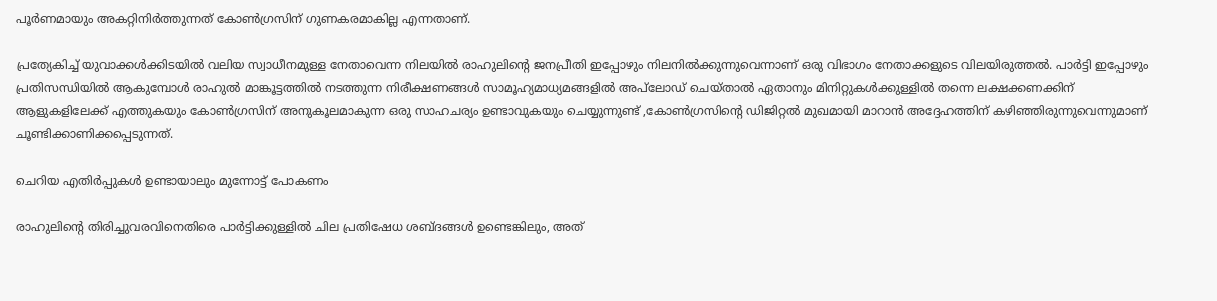പൂർണമായും അകറ്റിനിർത്തുന്നത് കോൺഗ്രസിന് ഗുണകരമാകില്ല എന്നതാണ്.

പ്രത്യേകിച്ച് യുവാക്കൾക്കിടയിൽ വലിയ സ്വാധീനമുള്ള നേതാവെന്ന നിലയിൽ രാഹുലിന്റെ ജനപ്രീതി ഇപ്പോഴും നിലനിൽക്കുന്നുവെന്നാണ് ഒരു വിഭാഗം നേതാക്കളുടെ വിലയിരുത്തൽ. പാർട്ടി ഇപ്പോഴും പ്രതിസന്ധിയിൽ ആകുമ്പോൾ രാഹുൽ മാങ്കൂട്ടത്തിൽ നടത്തുന്ന നിരീക്ഷണങ്ങൾ സാമൂഹ്യമാധ്യമങ്ങളിൽ അപ്‌ലോഡ് ചെയ്താൽ ഏതാനും മിനിറ്റുകൾക്കുള്ളിൽ തന്നെ ലക്ഷക്കണക്കിന് ആളുകളിലേക്ക് എത്തുകയും കോൺഗ്രസിന് അനുകൂലമാകുന്ന ഒരു സാഹചര്യം ഉണ്ടാവുകയും ചെയ്യുന്നുണ്ട് ,കോൺഗ്രസിന്റെ ഡിജിറ്റൽ മുഖമായി മാറാൻ അദ്ദേഹത്തിന് കഴിഞ്ഞിരുന്നുവെന്നുമാണ് ചൂണ്ടിക്കാണിക്കപ്പെടുന്നത്.

ചെറിയ എതിർപ്പുകൾ ഉണ്ടായാലും മുന്നോട്ട് പോകണം

രാഹുലിന്റെ തിരിച്ചുവരവിനെതിരെ പാർട്ടിക്കുള്ളിൽ ചില പ്രതിഷേധ ശബ്ദങ്ങൾ ഉണ്ടെങ്കിലും, അത്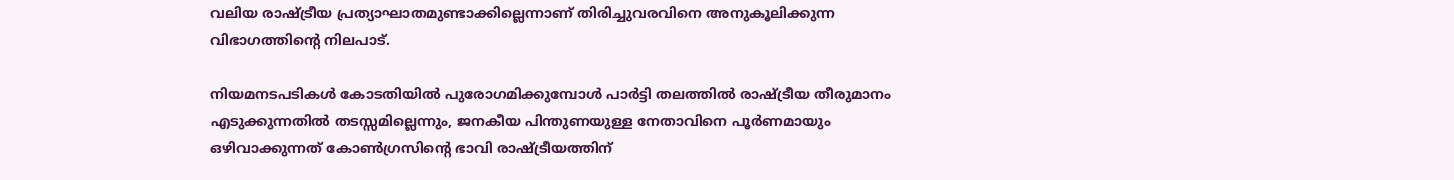വലിയ രാഷ്ട്രീയ പ്രത്യാഘാതമുണ്ടാക്കില്ലെന്നാണ് തിരിച്ചുവരവിനെ അനുകൂലിക്കുന്ന വിഭാഗത്തിന്റെ നിലപാട്.

നിയമനടപടികൾ കോടതിയിൽ പുരോഗമിക്കുമ്പോൾ പാർട്ടി തലത്തിൽ രാഷ്ട്രീയ തീരുമാനം എടുക്കുന്നതിൽ തടസ്സമില്ലെന്നും, ജനകീയ പിന്തുണയുള്ള നേതാവിനെ പൂർണമായും ഒഴിവാക്കുന്നത് കോൺഗ്രസിന്റെ ഭാവി രാഷ്ട്രീയത്തിന്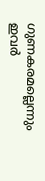ഗുണകരമല്ലെന്നും ഇവർ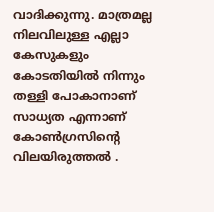വാദിക്കുന്നു. മാത്രമല്ല നിലവിലുള്ള എല്ലാ കേസുകളും കോടതിയിൽ നിന്നും തള്ളി പോകാനാണ് സാധ്യത എന്നാണ് കോൺഗ്രസിന്റെ വിലയിരുത്തൽ .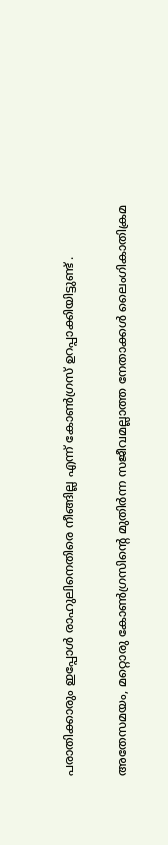പരാതിക്കാരും ഇപ്പോൾ രാഹുലിനെതിരെ നീങ്ങില്ല എന്ന് കോൺഗ്രസ് ഉറപ്പാക്കിയിട്ടുണ്ട് .

അതേസമയം, മറ്റൊരു കോൺഗ്രസിന്റെ മുതിർന്ന സജീവമല്ലാത്ത നേതാക്കൾ ലൈംഗികാതിക്രമ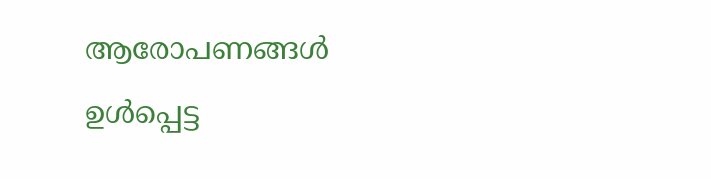ആരോപണങ്ങൾ ഉൾപ്പെട്ട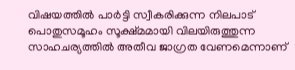വിഷയത്തിൽ പാർട്ടി സ്വീകരിക്കുന്ന നിലപാട് പൊതുസമൂഹം സൂക്ഷ്മമായി വിലയിരുത്തുന്ന സാഹചര്യത്തിൽ അതീവ ജാഗ്രത വേണമെന്നാണ്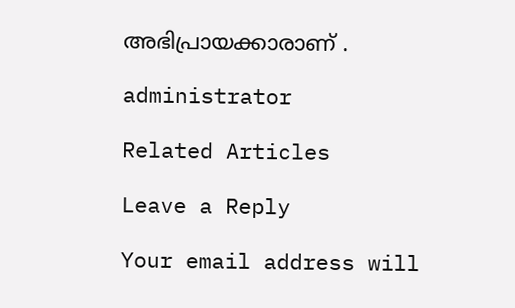അഭിപ്രായക്കാരാണ് .

administrator

Related Articles

Leave a Reply

Your email address will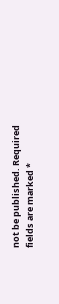not be published. Required fields are marked *